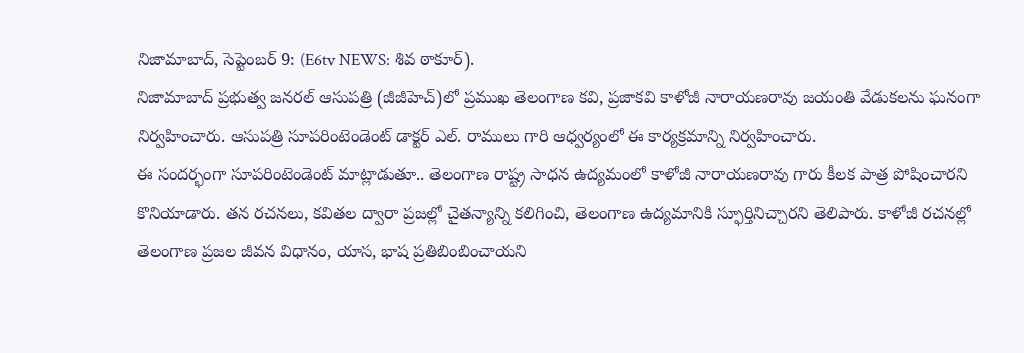నిజామాబాద్, సెప్టెంబర్ 9: (E6tv NEWS: శివ ఠాకూర్).
నిజామాబాద్ ప్రభుత్వ జనరల్ ఆసుపత్రి (జీజీహెచ్)లో ప్రముఖ తెలంగాణ కవి, ప్రజాకవి కాళోజీ నారాయణరావు జయంతి వేడుకలను ఘనంగా నిర్వహించారు. ఆసుపత్రి సూపరింటెండెంట్ డాక్టర్ ఎల్. రాములు గారి ఆధ్వర్యంలో ఈ కార్యక్రమాన్ని నిర్వహించారు.
ఈ సందర్భంగా సూపరింటెండెంట్ మాట్లాడుతూ.. తెలంగాణ రాష్ట్ర సాధన ఉద్యమంలో కాళోజీ నారాయణరావు గారు కీలక పాత్ర పోషించారని కొనియాడారు. తన రచనలు, కవితల ద్వారా ప్రజల్లో చైతన్యాన్ని కలిగించి, తెలంగాణ ఉద్యమానికి స్ఫూర్తినిచ్చారని తెలిపారు. కాళోజీ రచనల్లో తెలంగాణ ప్రజల జీవన విధానం, యాస, భాష ప్రతిబింబించాయని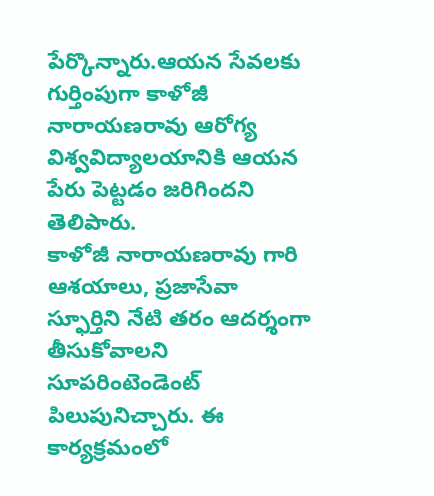పేర్కొన్నారు.ఆయన సేవలకు గుర్తింపుగా కాళోజీ నారాయణరావు ఆరోగ్య విశ్వవిద్యాలయానికి ఆయన పేరు పెట్టడం జరిగిందని తెలిపారు.
కాళోజీ నారాయణరావు గారి ఆశయాలు, ప్రజాసేవా స్ఫూర్తిని నేటి తరం ఆదర్శంగా తీసుకోవాలని సూపరింటెండెంట్ పిలుపునిచ్చారు. ఈ కార్యక్రమంలో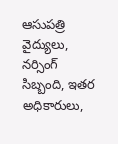ఆసుపత్రి వైద్యులు, నర్సింగ్ సిబ్బంది, ఇతర అధికారులు,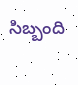సిబ్బంది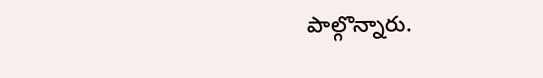పాల్గొన్నారు.